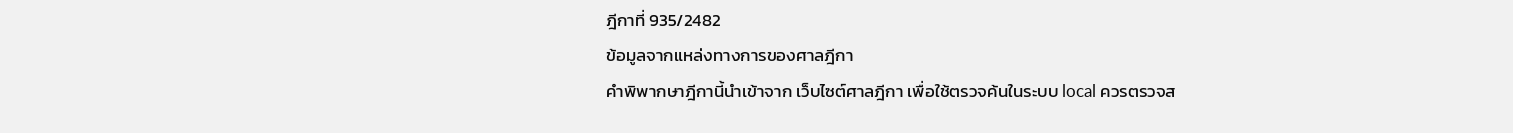ฎีกาที่ 935/2482
ข้อมูลจากแหล่งทางการของศาลฎีกา
คำพิพากษาฎีกานี้นำเข้าจาก เว็บไซต์ศาลฎีกา เพื่อใช้ตรวจค้นในระบบ local ควรตรวจส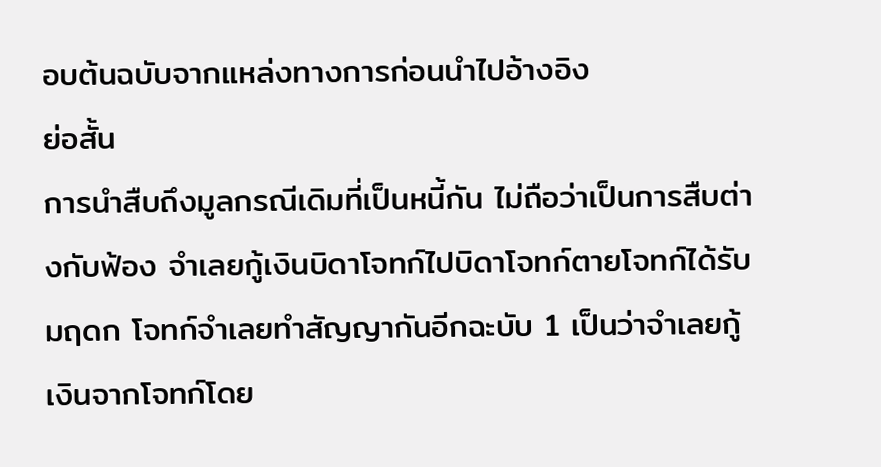อบต้นฉบับจากแหล่งทางการก่อนนำไปอ้างอิง
ย่อสั้น
การนำสืบถึงมูลกรณีเดิมที่เป็นหนี้กัน ไม่ถือว่าเป็นการสืบต่างกับฟ้อง จำเลยกู้เงินบิดาโจทก์ไปบิดาโจทก์ตายโจทก์ได้รับมฤดก โจทก์จำเลยทำสัญญากันอีกฉะบับ 1 เป็นว่าจำเลยกู้เงินจากโจทก์โดย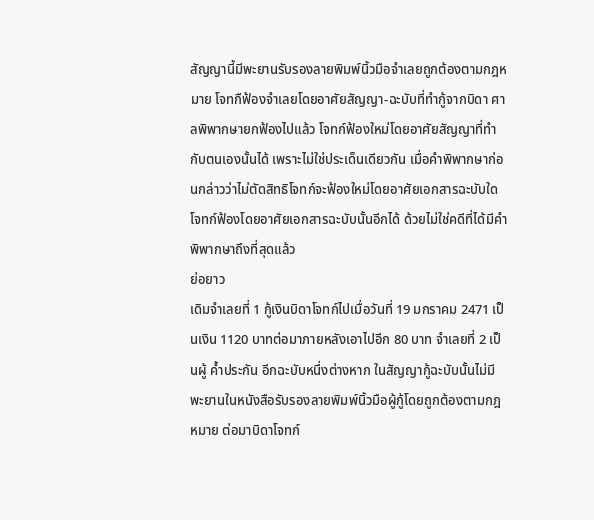สัญญานี้มีพะยานรับรองลายพิมพ์นิ้วมือจำเลยถูกต้องตามกฎหมาย โจทกืฟ้องจำเลยโดยอาศัยสัญญา-ฉะบับที่ทำกู้จากบิดา ศาลพิพากษายกฟ้องไปแล้ว โจทก์ฟ้องใหม่โดยอาศัยสัญญาที่ทำกับตนเองนั้นได้ เพราะไม่ใช่ประเด็นเดียวกัน เมื่อคำพิพากษาก่อนกล่าวว่าไม่ตัดสิทธิโจทก์จะฟ้องใหม่โดยอาศัยเอกสารฉะบับใดโจทก์ฟ้องโดยอาศัยเอกสารฉะบับนั้นอีกได้ ด้วยไม่ใช่คดีที่ได้มีคำพิพากษาถึงที่สุดแล้ว
ย่อยาว
เดิมจำเลยที่ 1 กู้เงินบิดาโจทก์ไปเมื่อวันที่ 19 มกราคม 2471 เป็นเงิน 1120 บาทต่อมาภายหลังเอาไปอีก 80 บาท จำเลยที่ 2 เป็นผู้ ค้ำประกัน อีกฉะบับหนึ่งต่างหาก ในสัญญากู้ฉะบับนั้นไม่มีพะยานในหนังสือรับรองลายพิมพ์นิ้วมือผู้กู้โดยถูกต้องตามกฎหมาย ต่อมาบิดาโจทก์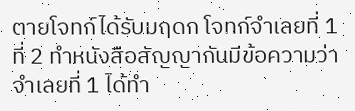ตายโจทก์ได้รับมฤดก โจทก์จำเลยที่ 1 ที่ 2 ทำหนังสือสัญญากันมีข้อความว่า จำเลยที่ 1 ได้ทำ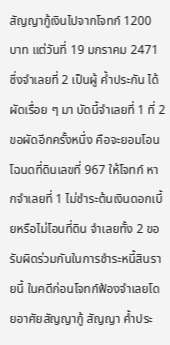สัญญากู้เงินไปจากโจทก์ 1200 บาท แต่วันที่ 19 มกราคม 2471 ซึ่งจำเลยที่ 2 เป็นผู้ ค้ำประกัน ได้ผัดเรื่อย ๆ มา บัดนี้จำเลยที่ 1 ที่ 2 ขอผัดอีกครั้งหนึ่ง คือจะยอมโอนโฉนดที่ดินเลขที่ 967 ให้โจทก์ หากจำเลยที่ 1 ไม่ชำระต้นเงินดอกเบี้ยหรือไม่โอนที่ดิน จำเลยทั้ง 2 ขอรับผิดร่วมกันในการชำระหนี้สินรายนี้ ในคดีก่อนโจทก์ฟ้องจำเลยโดยอาศัยสัญญากู้ สัญญา ค้ำประ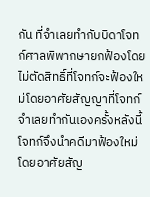กัน ที่จำเลยทำกับบิดาโจทก์ศาลพิพากษายกฟ้องโดยไม่ตัดสิทธิ์ที่โจทก์จะฟ้องใหม่โดยอาศัยสัญญาที่โจทก์จำเลยทำกันเองครั้งหลังนี้ โจทก์จึงนำคดีมาฟ้องใหม่โดยอาศัยสัญ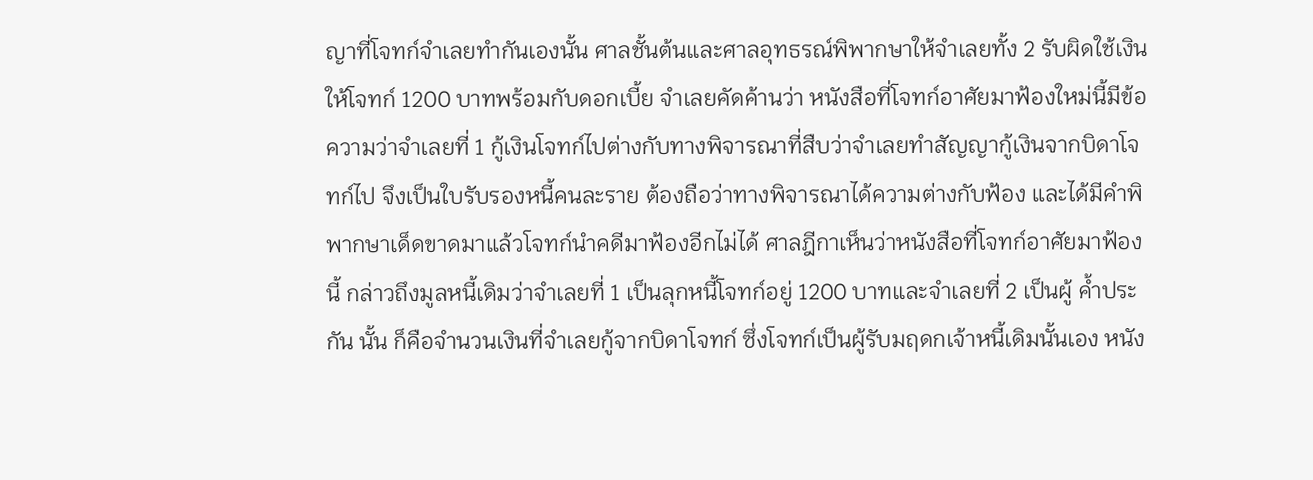ญาที่โจทก์จำเลยทำกันเองนั้น ศาลชั้นต้นและศาลอุทธรณ์พิพากษาให้จำเลยทั้ง 2 รับผิดใช้เงินให้โจทก์ 1200 บาทพร้อมกับดอกเบี้ย จำเลยคัดค้านว่า หนังสือที่โจทก์อาศัยมาฟ้องใหม่นี้มีข้อความว่าจำเลยที่ 1 กู้เงินโจทก์ไปต่างกับทางพิจารณาที่สืบว่าจำเลยทำสัญญากู้เงินจากบิดาโจทก์ไป จึงเป็นใบรับรองหนี้คนละราย ต้องถือว่าทางพิจารณาได้ความต่างกับฟ้อง และได้มีคำพิพากษาเด็ดขาดมาแล้วโจทก์นำคดีมาฟ้องอีกไม่ได้ ศาลฎีกาเห็นว่าหนังสือที่โจทก์อาศัยมาฟ้องนี้ กล่าวถึงมูลหนี้เดิมว่าจำเลยที่ 1 เป็นลุกหนี้โจทก์อยู่ 1200 บาทและจำเลยที่ 2 เป็นผู้ ค้ำประกัน นั้น ก็คือจำนวนเงินที่จำเลยกู้จากบิดาโจทก์ ซึ่งโจทก์เป็นผู้รับมฤดกเจ้าหนี้เดิมนั้นเอง หนัง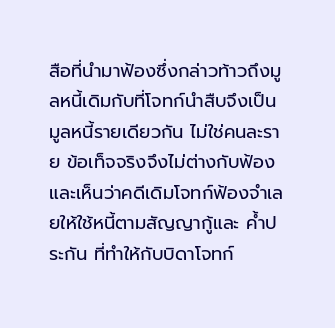สือที่นำมาฟ้องซึ่งกล่าวท้าวถึงมูลหนี้เดิมกับที่โจทก์นำสืบจึงเป็นมูลหนี้รายเดียวกัน ไม่ใช่คนละราย ข้อเท็จจริงจึงไม่ต่างกับฟ้อง และเห็นว่าคดีเดิมโจทก์ฟ้องจำเลยให้ใช้หนี้ตามสัญญากู้และ ค้ำประกัน ที่ทำให้กับบิดาโจทก์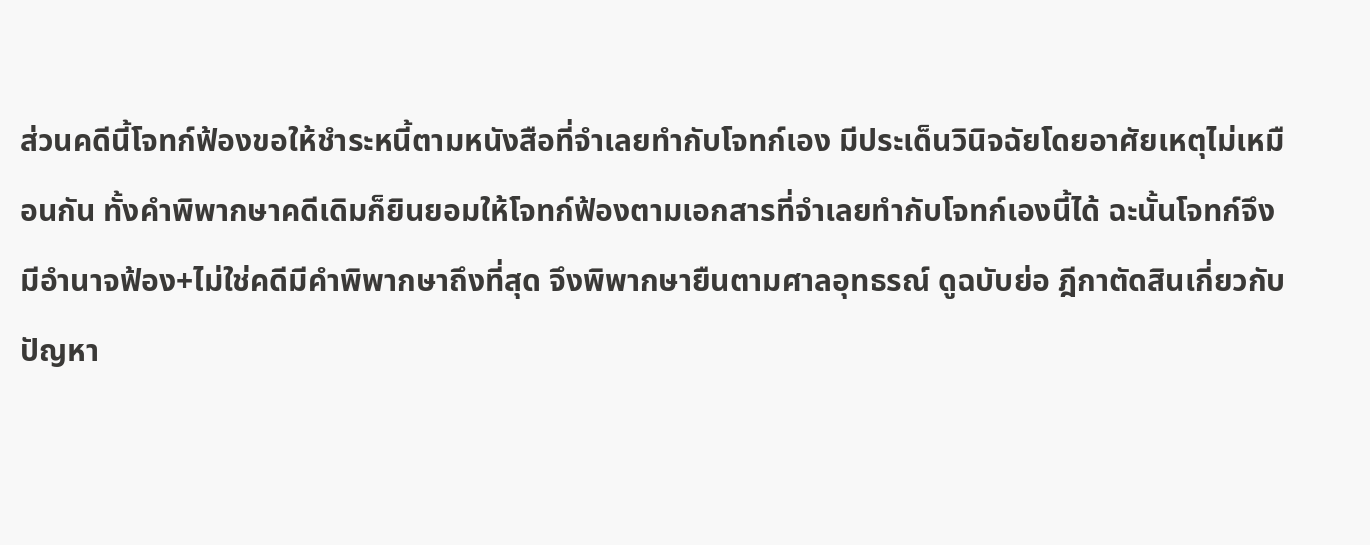ส่วนคดีนี้โจทก์ฟ้องขอให้ชำระหนี้ตามหนังสือที่จำเลยทำกับโจทก์เอง มีประเด็นวินิจฉัยโดยอาศัยเหตุไม่เหมือนกัน ทั้งคำพิพากษาคดีเดิมก็ยินยอมให้โจทก์ฟ้องตามเอกสารที่จำเลยทำกับโจทก์เองนี้ได้ ฉะนั้นโจทก์จึงมีอำนาจฟ้อง+ไม่ใช่คดีมีคำพิพากษาถึงที่สุด จึงพิพากษายืนตามศาลอุทธรณ์ ดูฉบับย่อ ฎีกาตัดสินเกี่ยวกับปัญหา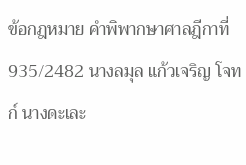ข้อกฎหมาย คำพิพากษาศาลฎีกาที่ 935/2482 นางลมุล แก้วเจริญ โจทก์ นางดะเละ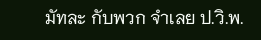มัทละ กับพวก จำเลย ป.วิ.พ.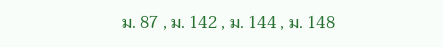ม. 87 , ม. 142 , ม. 144 , ม. 148